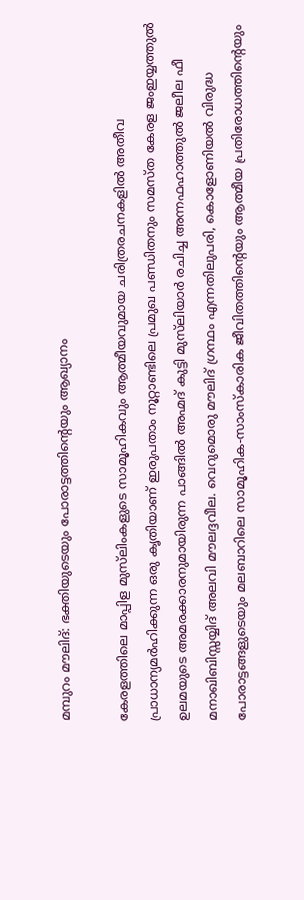മമ്പുറം മൗലിദ്: ഭക്തിയുടെയും പോരാട്ടത്തിന്റെയും ആഖ്യാനം

കേരളത്തിലെ മാപ്പിള മുസ്‌ലിംകളുടെ സാമൂഹികവും ആത്മീയവുമായ ചരിത്രരചനകളിൽ അതീവ പ്രാധാന്യമർഹിക്കുന്ന ഒരു കൃതിയാണ് ഇരുപതാം നൂറ്റാണ്ടിലെ പ്രമുഖ പണ്ഡിതനും സമസ്ത കേരള ജംഇയ്യത്തുൽ ഉലമയുടെ അമരക്കാരനുമായിരുന്ന പാങ്ങിൽ അഹ്മദ് കുട്ടി മുസ്‌ലിയാർ രചിച്ച അന്നഫഹാത്തുൽ ജലീല ഫീ മനാഖിബിസ്സയ്യിദ് അലവി മൗലദ്ദവീല. വെറുമൊരു മൗലിദ് ഗ്രന്ഥം എന്നതിലുപരി, കൊളോണിയൽ വിരുദ്ധ പോരാട്ടങ്ങളുടെയും മലബാറിലെ സാമൂഹിക-സാംസ്കാരിക ജീവിതത്തിന്റെയും ആത്മീയ പ്രതിരോധത്തിന്റെയും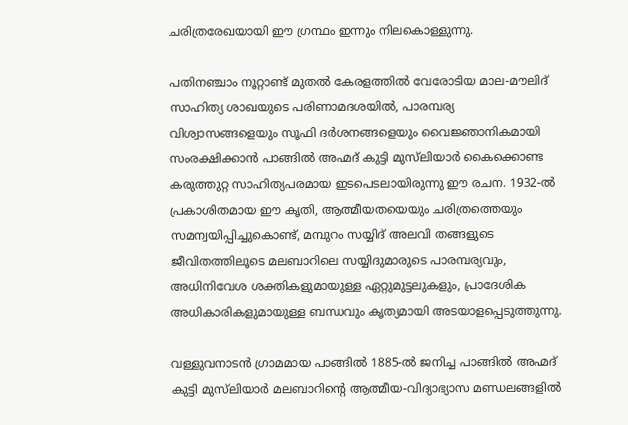ചരിത്രരേഖയായി ഈ ഗ്രന്ഥം ഇന്നും നിലകൊള്ളുന്നു.

പതിനഞ്ചാം നൂറ്റാണ്ട് മുതൽ കേരളത്തിൽ വേരോടിയ മാല-മൗലിദ് സാഹിത്യ ശാഖയുടെ പരിണാമദശയിൽ, പാരമ്പര്യ വിശ്വാസങ്ങളെയും സൂഫി ദർശനങ്ങളെയും വൈജ്ഞാനികമായി സംരക്ഷിക്കാൻ പാങ്ങിൽ അഹ്മദ് കുട്ടി മുസ്‌ലിയാർ കൈക്കൊണ്ട കരുത്തുറ്റ സാഹിത്യപരമായ ഇടപെടലായിരുന്നു ഈ രചന. 1932-ൽ പ്രകാശിതമായ ഈ കൃതി, ആത്മീയതയെയും ചരിത്രത്തെയും സമന്വയിപ്പിച്ചുകൊണ്ട്, മമ്പുറം സയ്യിദ് അലവി തങ്ങളുടെ ജീവിതത്തിലൂടെ മലബാറിലെ സയ്യിദുമാരുടെ പാരമ്പര്യവും, അധിനിവേശ ശക്തികളുമായുള്ള ഏറ്റുമുട്ടലുകളും, പ്രാദേശിക അധികാരികളുമായുള്ള ബന്ധവും കൃത്യമായി അടയാളപ്പെടുത്തുന്നു.

വള്ളുവനാടൻ ഗ്രാമമായ പാങ്ങിൽ 1885-ൽ ജനിച്ച പാങ്ങിൽ അഹ്മദ് കുട്ടി മുസ്‌ലിയാർ മലബാറിന്റെ ആത്മീയ-വിദ്യാഭ്യാസ മണ്ഡലങ്ങളിൽ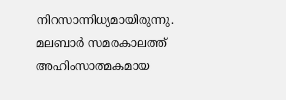നിറസാന്നിധ്യമായിരുന്നു. മലബാർ സമരകാലത്ത് അഹിംസാത്മകമായ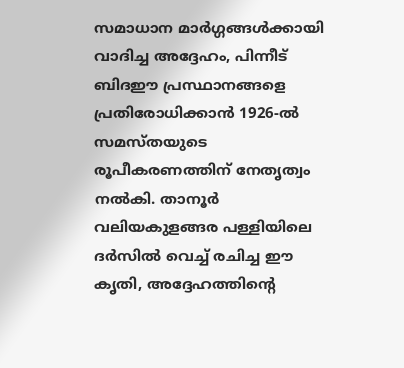സമാധാന മാർഗ്ഗങ്ങൾക്കായി വാദിച്ച അദ്ദേഹം, പിന്നീട് ബിദഈ പ്രസ്ഥാനങ്ങളെ പ്രതിരോധിക്കാൻ 1926-ൽ സമസ്തയുടെ രൂപീകരണത്തിന് നേതൃത്വം നൽകി. താനൂർ വലിയകുളങ്ങര പള്ളിയിലെ ദർസിൽ വെച്ച് രചിച്ച ഈ കൃതി, അദ്ദേഹത്തിന്റെ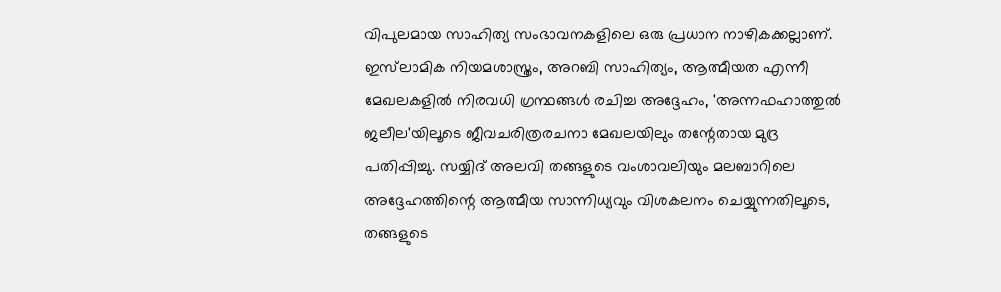വിപുലമായ സാഹിത്യ സംഭാവനകളിലെ ഒരു പ്രധാന നാഴികക്കല്ലാണ്. ഇസ്‌ലാമിക നിയമശാസ്ത്രം, അറബി സാഹിത്യം, ആത്മീയത എന്നീ മേഖലകളിൽ നിരവധി ഗ്രന്ഥങ്ങൾ രചിച്ച അദ്ദേഹം, 'അന്നഫഹാത്തുൽ ജലീല'യിലൂടെ ജീവചരിത്രരചനാ മേഖലയിലും തന്റേതായ മുദ്ര പതിപ്പിച്ചു. സയ്യിദ് അലവി തങ്ങളുടെ വംശാവലിയും മലബാറിലെ അദ്ദേഹത്തിന്റെ ആത്മീയ സാന്നിധ്യവും വിശകലനം ചെയ്യുന്നതിലൂടെ, തങ്ങളുടെ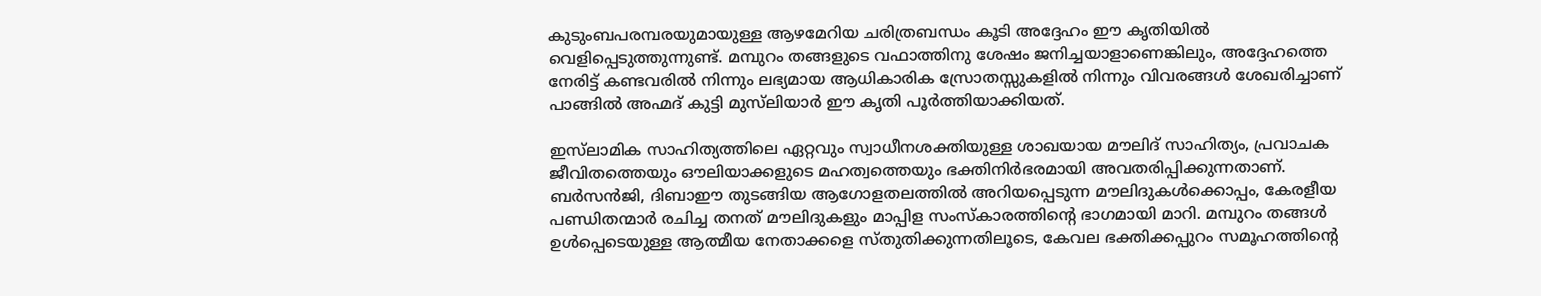കുടുംബപരമ്പരയുമായുള്ള ആഴമേറിയ ചരിത്രബന്ധം കൂടി അദ്ദേഹം ഈ കൃതിയിൽ വെളിപ്പെടുത്തുന്നുണ്ട്. മമ്പുറം തങ്ങളുടെ വഫാത്തിനു ശേഷം ജനിച്ചയാളാണെങ്കിലും, അദ്ദേഹത്തെ നേരിട്ട് കണ്ടവരിൽ നിന്നും ലഭ്യമായ ആധികാരിക സ്രോതസ്സുകളിൽ നിന്നും വിവരങ്ങൾ ശേഖരിച്ചാണ് പാങ്ങിൽ അഹ്മദ് കുട്ടി മുസ്‌ലിയാർ ഈ കൃതി പൂർത്തിയാക്കിയത്.

ഇസ്‌ലാമിക സാഹിത്യത്തിലെ ഏറ്റവും സ്വാധീനശക്തിയുള്ള ശാഖയായ മൗലിദ് സാഹിത്യം, പ്രവാചക ജീവിതത്തെയും ഔലിയാക്കളുടെ മഹത്വത്തെയും ഭക്തിനിർഭരമായി അവതരിപ്പിക്കുന്നതാണ്. ബർസൻജി, ദിബാഈ തുടങ്ങിയ ആഗോളതലത്തിൽ അറിയപ്പെടുന്ന മൗലിദുകൾക്കൊപ്പം, കേരളീയ പണ്ഡിതന്മാർ രചിച്ച തനത് മൗലിദുകളും മാപ്പിള സംസ്കാരത്തിന്റെ ഭാഗമായി മാറി. മമ്പുറം തങ്ങൾ ഉൾപ്പെടെയുള്ള ആത്മീയ നേതാക്കളെ സ്തുതിക്കുന്നതിലൂടെ, കേവല ഭക്തിക്കപ്പുറം സമൂഹത്തിന്റെ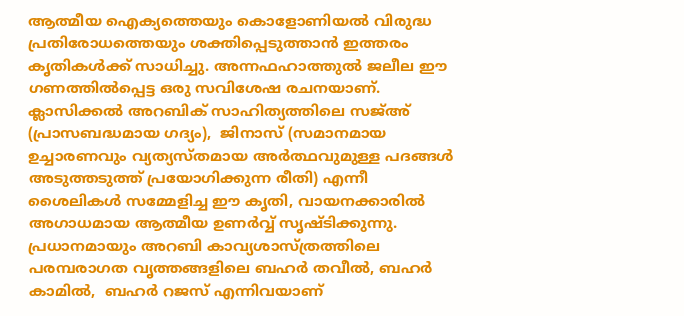ആത്മീയ ഐക്യത്തെയും കൊളോണിയൽ വിരുദ്ധ പ്രതിരോധത്തെയും ശക്തിപ്പെടുത്താൻ ഇത്തരം കൃതികൾക്ക് സാധിച്ചു. അന്നഫഹാത്തുൽ ജലീല ഈ ഗണത്തിൽപ്പെട്ട ഒരു സവിശേഷ രചനയാണ്. ക്ലാസിക്കൽ അറബിക് സാഹിത്യത്തിലെ സജ്അ് (പ്രാസബദ്ധമായ ഗദ്യം),  ജിനാസ് (സമാനമായ ഉച്ചാരണവും വ്യത്യസ്തമായ അർത്ഥവുമുള്ള പദങ്ങൾ അടുത്തടുത്ത് പ്രയോഗിക്കുന്ന രീതി) എന്നീ ശൈലികൾ സമ്മേളിച്ച ഈ കൃതി, വായനക്കാരിൽ അഗാധമായ ആത്മീയ ഉണർവ്വ് സൃഷ്ടിക്കുന്നു. പ്രധാനമായും അറബി കാവ്യശാസ്ത്രത്തിലെ പരമ്പരാഗത വൃത്തങ്ങളിലെ ബഹർ തവീൽ, ബഹർ കാമിൽ,  ബഹർ റജസ് എന്നിവയാണ്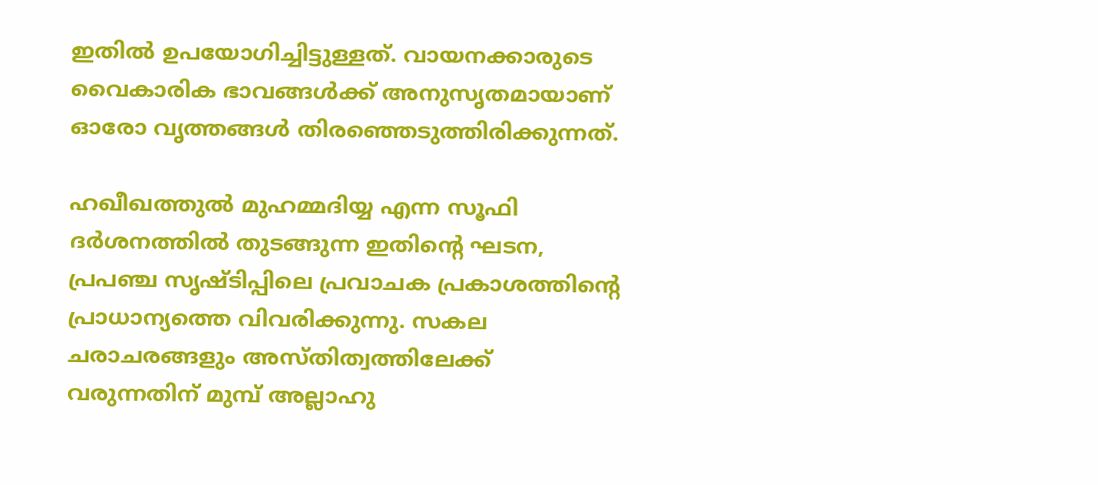ഇതില്‍ ഉപയോഗിച്ചിട്ടുള്ളത്. വായനക്കാരുടെ വൈകാരിക ഭാവങ്ങൾക്ക് അനുസൃതമായാണ് ഓരോ വൃത്തങ്ങൾ തിരഞ്ഞെടുത്തിരിക്കുന്നത്.

ഹഖീഖത്തുൽ മുഹമ്മദിയ്യ എന്ന സൂഫി ദർശനത്തിൽ തുടങ്ങുന്ന ഇതിന്റെ ഘടന, പ്രപഞ്ച സൃഷ്ടിപ്പിലെ പ്രവാചക പ്രകാശത്തിന്റെ പ്രാധാന്യത്തെ വിവരിക്കുന്നു. സകല ചരാചരങ്ങളും അസ്തിത്വത്തിലേക്ക് വരുന്നതിന് മുമ്പ് അല്ലാഹു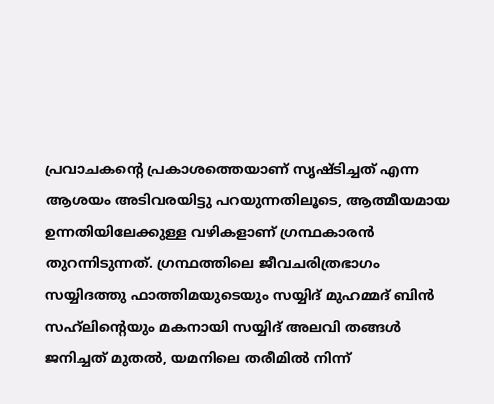പ്രവാചകന്റെ പ്രകാശത്തെയാണ് സൃഷ്ടിച്ചത് എന്ന ആശയം അടിവരയിട്ടു പറയുന്നതിലൂടെ, ആത്മീയമായ ഉന്നതിയിലേക്കുള്ള വഴികളാണ് ഗ്രന്ഥകാരൻ തുറന്നിടുന്നത്. ഗ്രന്ഥത്തിലെ ജീവചരിത്രഭാഗം സയ്യിദത്തു ഫാത്തിമയുടെയും സയ്യിദ് മുഹമ്മദ് ബിൻ സഹ്‌ലിന്റെയും മകനായി സയ്യിദ് അലവി തങ്ങൾ ജനിച്ചത് മുതൽ, യമനിലെ തരീമിൽ നിന്ന്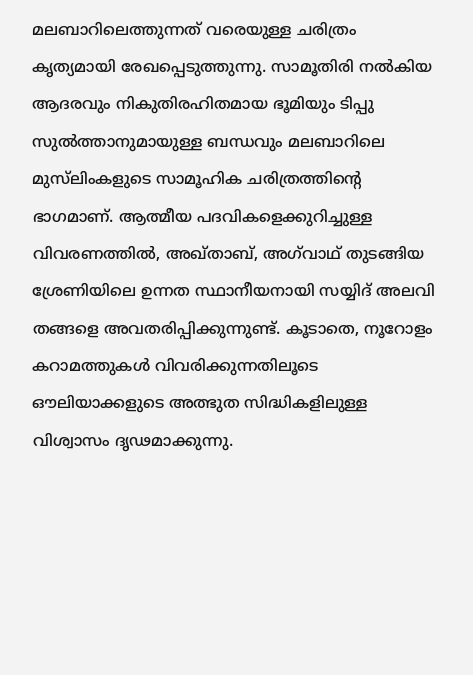മലബാറിലെത്തുന്നത് വരെയുള്ള ചരിത്രം കൃത്യമായി രേഖപ്പെടുത്തുന്നു. സാമൂതിരി നൽകിയ ആദരവും നികുതിരഹിതമായ ഭൂമിയും ടിപ്പു സുൽത്താനുമായുള്ള ബന്ധവും മലബാറിലെ മുസ്‍ലിംകളുടെ സാമൂഹിക ചരിത്രത്തിന്റെ ഭാഗമാണ്. ആത്മീയ പദവികളെക്കുറിച്ചുള്ള വിവരണത്തിൽ, അഖ്താബ്, അഗ്‌വാഥ് തുടങ്ങിയ ശ്രേണിയിലെ ഉന്നത സ്ഥാനീയനായി സയ്യിദ് അലവി തങ്ങളെ അവതരിപ്പിക്കുന്നുണ്ട്. കൂടാതെ, നൂറോളം കറാമത്തുകൾ വിവരിക്കുന്നതിലൂടെ ഔലിയാക്കളുടെ അത്ഭുത സിദ്ധികളിലുള്ള വിശ്വാസം ദൃഢമാക്കുന്നു.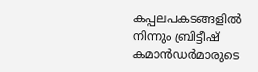കപ്പലപകടങ്ങളിൽ നിന്നും ബ്രിട്ടീഷ് കമാൻഡർമാരുടെ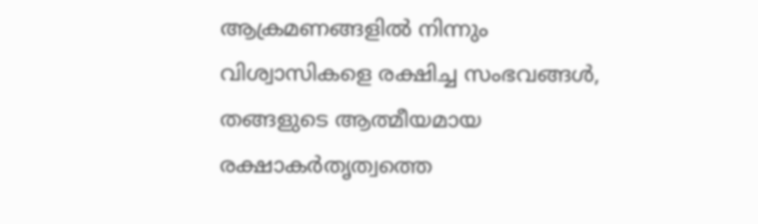ആക്രമണങ്ങളിൽ നിന്നും വിശ്വാസികളെ രക്ഷിച്ച സംഭവങ്ങൾ, തങ്ങളുടെ ആത്മീയമായ രക്ഷാകർതൃത്വത്തെ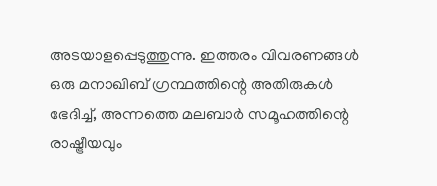അടയാളപ്പെടുത്തുന്നു. ഇത്തരം വിവരണങ്ങൾ ഒരു മനാഖിബ് ഗ്രന്ഥത്തിന്റെ അതിരുകൾ ഭേദിച്ച്, അന്നത്തെ മലബാർ സമൂഹത്തിന്റെ രാഷ്ട്രീയവും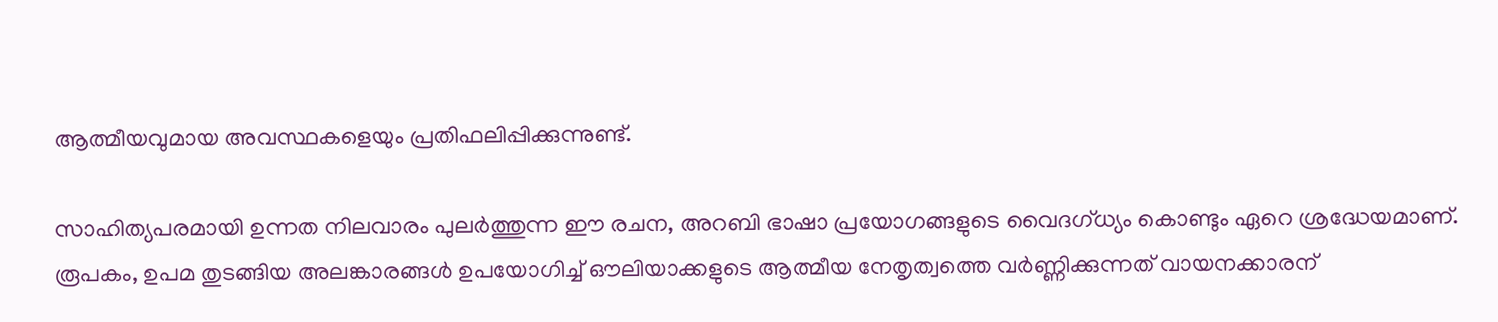ആത്മീയവുമായ അവസ്ഥകളെയും പ്രതിഫലിപ്പിക്കുന്നുണ്ട്.

സാഹിത്യപരമായി ഉന്നത നിലവാരം പുലർത്തുന്ന ഈ രചന, അറബി ഭാഷാ പ്രയോഗങ്ങളുടെ വൈദഗ്ധ്യം കൊണ്ടും ഏറെ ശ്രദ്ധേയമാണ്. രൂപകം, ഉപമ തുടങ്ങിയ അലങ്കാരങ്ങൾ ഉപയോഗിച്ച് ഔലിയാക്കളുടെ ആത്മീയ നേതൃത്വത്തെ വർണ്ണിക്കുന്നത് വായനക്കാരന്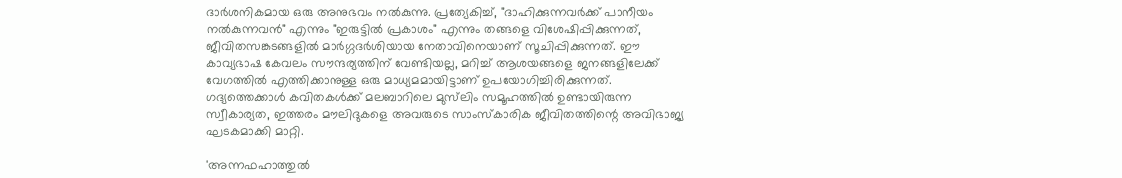ദാർശനികമായ ഒരു അനുഭവം നൽകുന്നു. പ്രത്യേകിച്ച്, "ദാഹിക്കുന്നവർക്ക് പാനീയം നൽകുന്നവൻ" എന്നും "ഇരുട്ടിൽ പ്രകാശം" എന്നും തങ്ങളെ വിശേഷിപ്പിക്കുന്നത്, ജീവിതസങ്കടങ്ങളിൽ മാർഗ്ഗദർശിയായ നേതാവിനെയാണ് സൂചിപ്പിക്കുന്നത്. ഈ കാവ്യഭാഷ കേവലം സൗന്ദര്യത്തിന് വേണ്ടിയല്ല, മറിച്ച് ആശയങ്ങളെ ജനങ്ങളിലേക്ക് വേഗത്തിൽ എത്തിക്കാനുള്ള ഒരു മാധ്യമമായിട്ടാണ് ഉപയോഗിച്ചിരിക്കുന്നത്. ഗദ്യത്തെക്കാൾ കവിതകൾക്ക് മലബാറിലെ മുസ്‍ലിം സമൂഹത്തിൽ ഉണ്ടായിരുന്ന സ്വീകാര്യത, ഇത്തരം മൗലിദുകളെ അവരുടെ സാംസ്കാരിക ജീവിതത്തിന്റെ അവിഭാജ്യ ഘടകമാക്കി മാറ്റി.

'അന്നഫഹാത്തുൽ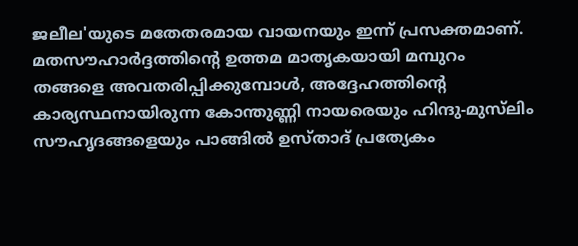ജലീല'യുടെ മതേതരമായ വായനയും ഇന്ന് പ്രസക്തമാണ്. മതസൗഹാർദ്ദത്തിന്റെ ഉത്തമ മാതൃകയായി മമ്പുറം തങ്ങളെ അവതരിപ്പിക്കുമ്പോൾ, അദ്ദേഹത്തിന്റെ കാര്യസ്ഥനായിരുന്ന കോന്തുണ്ണി നായരെയും ഹിന്ദു-മുസ്‍ലിം സൗഹൃദങ്ങളെയും പാങ്ങിൽ ഉസ്താദ് പ്രത്യേകം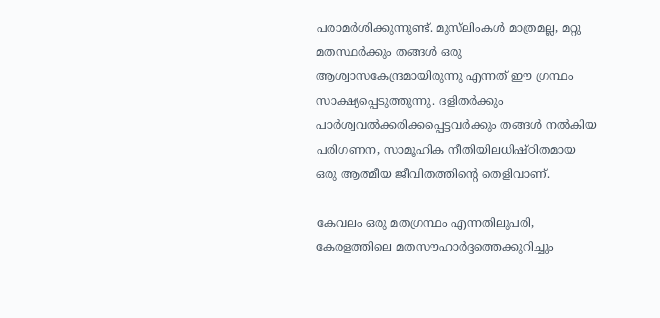പരാമർശിക്കുന്നുണ്ട്. മുസ്‍ലിംകൾ മാത്രമല്ല, മറ്റു മതസ്ഥർക്കും തങ്ങൾ ഒരു ആശ്വാസകേന്ദ്രമായിരുന്നു എന്നത് ഈ ഗ്രന്ഥം സാക്ഷ്യപ്പെടുത്തുന്നു. ദളിതർക്കും പാർശ്വവൽക്കരിക്കപ്പെട്ടവർക്കും തങ്ങൾ നൽകിയ പരിഗണന, സാമൂഹിക നീതിയിലധിഷ്ഠിതമായ ഒരു ആത്മീയ ജീവിതത്തിന്റെ തെളിവാണ്.

കേവലം ഒരു മതഗ്രന്ഥം എന്നതിലുപരി, കേരളത്തിലെ മതസൗഹാർദ്ദത്തെക്കുറിച്ചും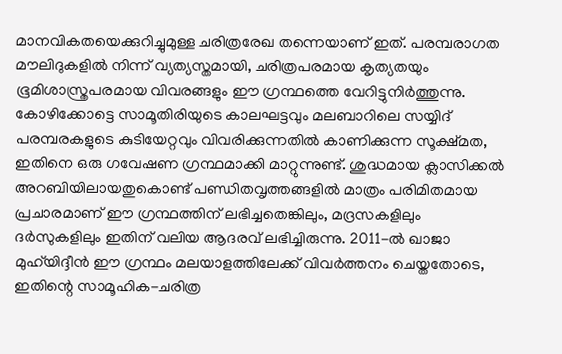മാനവികതയെക്കുറിച്ചുമുള്ള ചരിത്രരേഖ തന്നെയാണ് ഇത്. പരമ്പരാഗത മൗലിദുകളിൽ നിന്ന് വ്യത്യസ്തമായി, ചരിത്രപരമായ കൃത്യതയും ഭൂമിശാസ്ത്രപരമായ വിവരങ്ങളും ഈ ഗ്രന്ഥത്തെ വേറിട്ടുനിർത്തുന്നു. കോഴിക്കോട്ടെ സാമൂതിരിയുടെ കാലഘട്ടവും മലബാറിലെ സയ്യിദ് പരമ്പരകളുടെ കുടിയേറ്റവും വിവരിക്കുന്നതിൽ കാണിക്കുന്ന സൂക്ഷ്മത, ഇതിനെ ഒരു ഗവേഷണ ഗ്രന്ഥമാക്കി മാറ്റുന്നുണ്ട്. ശുദ്ധമായ ക്ലാസിക്കൽ അറബിയിലായതുകൊണ്ട് പണ്ഡിതവൃത്തങ്ങളിൽ മാത്രം പരിമിതമായ പ്രചാരമാണ് ഈ ഗ്രന്ഥത്തിന് ലഭിച്ചതെങ്കിലും, മദ്രസകളിലും ദർസുകളിലും ഇതിന് വലിയ ആദരവ് ലഭിച്ചിരുന്നു. 2011-ൽ ഖാജാ മുഹ്‌യിദ്ദീൻ ഈ ഗ്രന്ഥം മലയാളത്തിലേക്ക് വിവർത്തനം ചെയ്തതോടെ, ഇതിന്റെ സാമൂഹിക-ചരിത്ര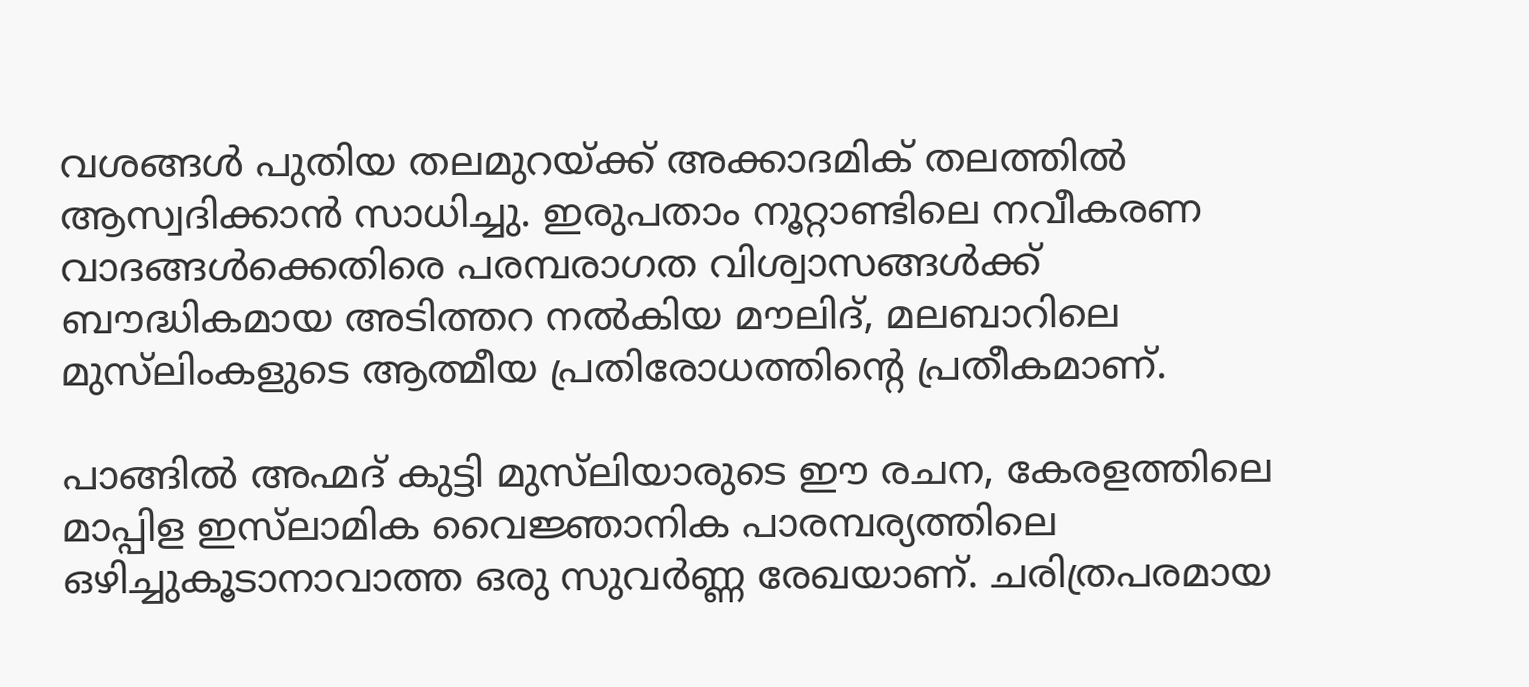വശങ്ങൾ പുതിയ തലമുറയ്ക്ക് അക്കാദമിക് തലത്തിൽ ആസ്വദിക്കാൻ സാധിച്ചു. ഇരുപതാം നൂറ്റാണ്ടിലെ നവീകരണ വാദങ്ങൾക്കെതിരെ പരമ്പരാഗത വിശ്വാസങ്ങൾക്ക് ബൗദ്ധികമായ അടിത്തറ നൽകിയ മൗലിദ്, മലബാറിലെ മുസ്‍ലിംകളുടെ ആത്മീയ പ്രതിരോധത്തിന്റെ പ്രതീകമാണ്.

പാങ്ങിൽ അഹ്മദ് കുട്ടി മുസ്‌ലിയാരുടെ ഈ രചന, കേരളത്തിലെ മാപ്പിള ഇസ്‌ലാമിക വൈജ്ഞാനിക പാരമ്പര്യത്തിലെ ഒഴിച്ചുകൂടാനാവാത്ത ഒരു സുവർണ്ണ രേഖയാണ്. ചരിത്രപരമായ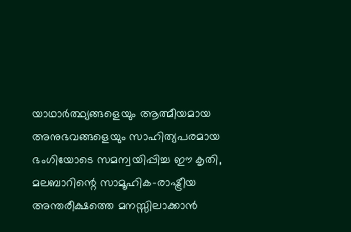യാഥാർത്ഥ്യങ്ങളെയും ആത്മീയമായ അനുഭവങ്ങളെയും സാഹിത്യപരമായ ഭംഗിയോടെ സമന്വയിപ്പിച്ച ഈ കൃതി, മലബാറിന്റെ സാമൂഹിക-രാഷ്ട്രീയ അന്തരീക്ഷത്തെ മനസ്സിലാക്കാൻ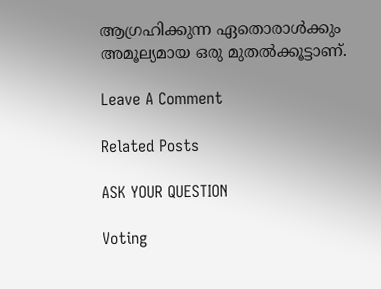ആഗ്രഹിക്കുന്ന ഏതൊരാൾക്കും അമൂല്യമായ ഒരു മുതൽക്കൂട്ടാണ്.

Leave A Comment

Related Posts

ASK YOUR QUESTION

Voting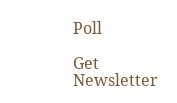Poll

Get Newsletter